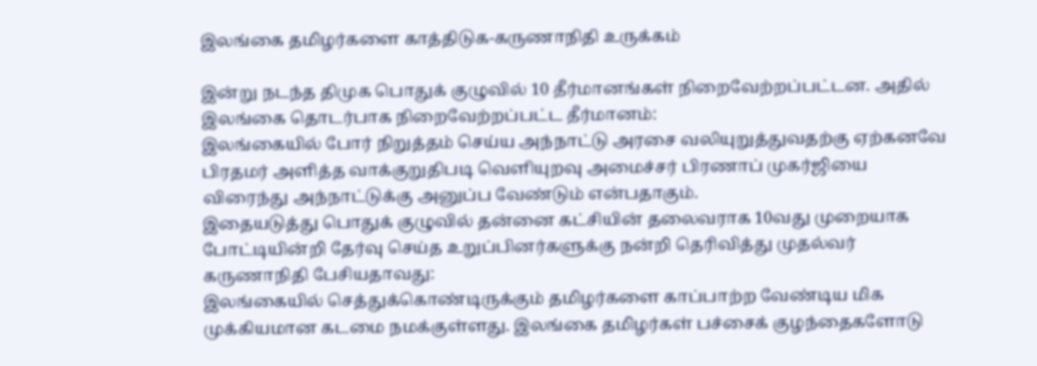இலங்கை தமிழர்களை காத்திடுக-கருணாநிதி உருக்கம்

இன்று நடந்த திமுக பொதுக் குழுவில் 10 தீர்மானங்கள் நிறைவேற்றப்பட்டன. அதில் இலங்கை தொடர்பாக நிறைவேற்றப்பட்ட தீர்மானம்:
இலங்கையில் போர் நிறுத்தம் செய்ய அந்நாட்டு அரசை வலியுறுத்துவதற்கு ஏற்கனவே பிரதமர் அளித்த வாக்குறுதிபடி வெளியுறவு அமைச்சர் பிரணாப் முகர்ஜியை விரைந்து அந்நாட்டுக்கு அனுப்ப வேண்டும் என்பதாகும்.
இதையடுத்து பொதுக் குழுவில் தன்னை கட்சியின் தலைவராக 10வது முறையாக போட்டியின்றி தேர்வு செய்த உறுப்பினர்களுக்கு நன்றி தெரிவித்து முதல்வர் கருணாநிதி பேசியதாவது:
இலங்கையில் செத்துக்கொண்டிருக்கும் தமிழர்களை காப்பாற்ற வேண்டிய மிக முக்கியமான கடமை நமக்குள்ளது. இலங்கை தமிழர்கள் பச்சைக் குழந்தைகளோடு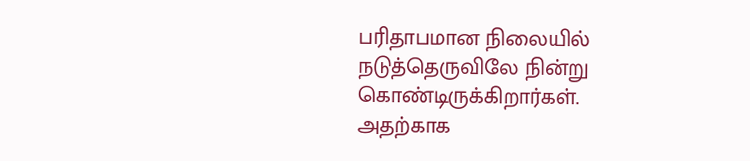பரிதாபமான நிலையில் நடுத்தெருவிலே நின்று கொண்டிருக்கிறார்கள்.
அதற்காக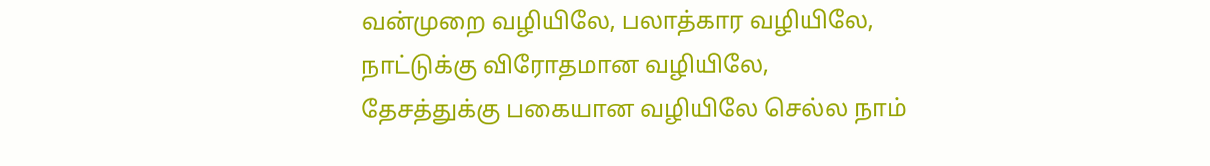வன்முறை வழியிலே, பலாத்கார வழியிலே, நாட்டுக்கு விரோதமான வழியிலே, தேசத்துக்கு பகையான வழியிலே செல்ல நாம்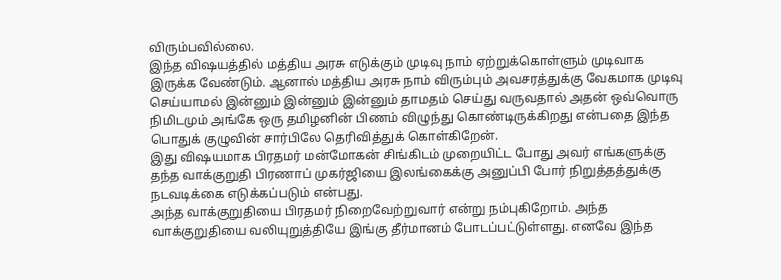விரும்பவில்லை.
இந்த விஷயத்தில் மத்திய அரசு எடுக்கும் முடிவு நாம் ஏற்றுக்கொள்ளும் முடிவாக இருக்க வேண்டும். ஆனால் மத்திய அரசு நாம் விரும்பும் அவசரத்துக்கு வேகமாக முடிவு செய்யாமல் இன்னும் இன்னும் இன்னும் தாமதம் செய்து வருவதால் அதன் ஒவ்வொரு நிமிடமும் அங்கே ஒரு தமிழனின் பிணம் விழுந்து கொண்டிருக்கிறது என்பதை இந்த பொதுக் குழுவின் சார்பிலே தெரிவித்துக் கொள்கிறேன்.
இது விஷயமாக பிரதமர் மன்மோகன் சிங்கிடம் முறையிட்ட போது அவர் எங்களுக்கு தந்த வாக்குறுதி பிரணாப் முகர்ஜியை இலங்கைக்கு அனுப்பி போர் நிறுத்தத்துக்கு நடவடிக்கை எடுக்கப்படும் என்பது.
அந்த வாக்குறுதியை பிரதமர் நிறைவேற்றுவார் என்று நம்புகிறோம். அந்த வாக்குறுதியை வலியுறுத்தியே இங்கு தீர்மானம் போடப்பட்டுள்ளது. எனவே இந்த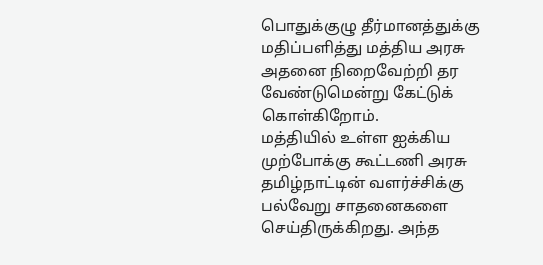பொதுக்குழு தீர்மானத்துக்கு மதிப்பளித்து மத்திய அரசு அதனை நிறைவேற்றி தர வேண்டுமென்று கேட்டுக் கொள்கிறோம்.
மத்தியில் உள்ள ஐக்கிய முற்போக்கு கூட்டணி அரசு தமிழ்நாட்டின் வளர்ச்சிக்கு பல்வேறு சாதனைகளை செய்திருக்கிறது. அந்த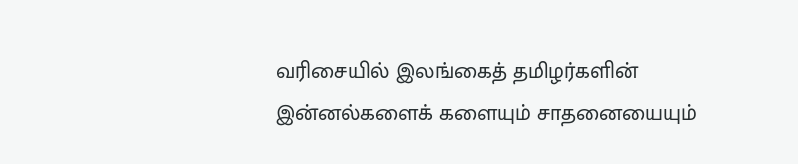வரிசையில் இலங்கைத் தமிழர்களின் இன்னல்களைக் களையும் சாதனையையும்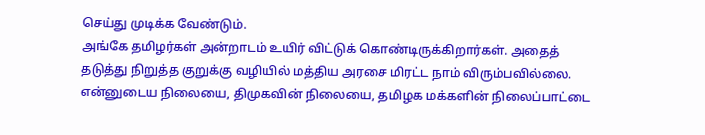செய்து முடிக்க வேண்டும்.
அங்கே தமிழர்கள் அன்றாடம் உயிர் விட்டுக் கொண்டிருக்கிறார்கள். அதைத் தடுத்து நிறுத்த குறுக்கு வழியில் மத்திய அரசை மிரட்ட நாம் விரும்பவில்லை. என்னுடைய நிலையை, திமுகவின் நிலையை, தமிழக மக்களின் நிலைப்பாட்டை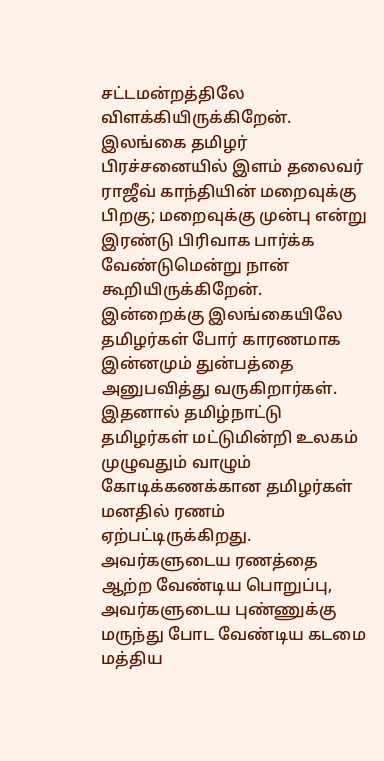சட்டமன்றத்திலே விளக்கியிருக்கிறேன்.
இலங்கை தமிழர் பிரச்சனையில் இளம் தலைவர் ராஜீவ் காந்தியின் மறைவுக்கு பிறகு; மறைவுக்கு முன்பு என்று இரண்டு பிரிவாக பார்க்க வேண்டுமென்று நான் கூறியிருக்கிறேன். இன்றைக்கு இலங்கையிலே தமிழர்கள் போர் காரணமாக இன்னமும் துன்பத்தை அனுபவித்து வருகிறார்கள். இதனால் தமிழ்நாட்டு தமிழர்கள் மட்டுமின்றி உலகம் முழுவதும் வாழும் கோடிக்கணக்கான தமிழர்கள் மனதில் ரணம் ஏற்பட்டிருக்கிறது.
அவர்களுடைய ரணத்தை ஆற்ற வேண்டிய பொறுப்பு, அவர்களுடைய புண்ணுக்கு மருந்து போட வேண்டிய கடமை மத்திய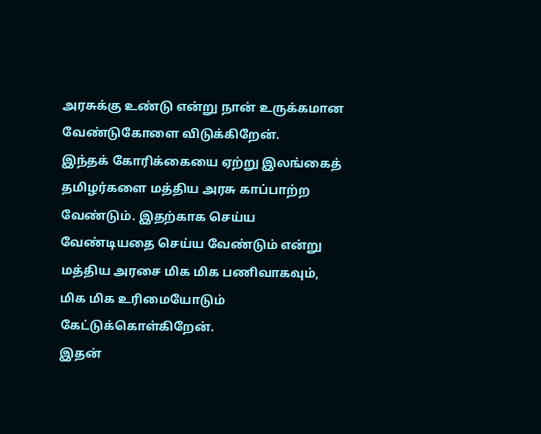அரசுக்கு உண்டு என்று நான் உருக்கமான வேண்டுகோளை விடுக்கிறேன்.
இந்தக் கோரிக்கையை ஏற்று இலங்கைத் தமிழர்களை மத்திய அரசு காப்பாற்ற வேண்டும். இதற்காக செய்ய வேண்டியதை செய்ய வேண்டும் என்று மத்திய அரசை மிக மிக பணிவாகவும், மிக மிக உரிமையோடும் கேட்டுக்கொள்கிறேன்.
இதன்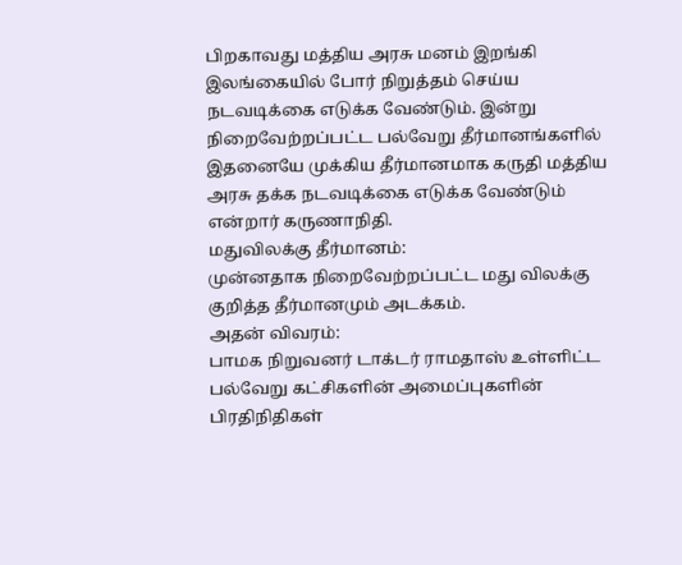பிறகாவது மத்திய அரசு மனம் இறங்கி இலங்கையில் போர் நிறுத்தம் செய்ய நடவடிக்கை எடுக்க வேண்டும். இன்று நிறைவேற்றப்பட்ட பல்வேறு தீர்மானங்களில் இதனையே முக்கிய தீர்மானமாக கருதி மத்திய அரசு தக்க நடவடிக்கை எடுக்க வேண்டும் என்றார் கருணாநிதி.
மதுவிலக்கு தீர்மானம்:
முன்னதாக நிறைவேற்றப்பட்ட மது விலக்கு குறித்த தீர்மானமும் அடக்கம்.
அதன் விவரம்:
பாமக நிறுவனர் டாக்டர் ராமதாஸ் உள்ளிட்ட பல்வேறு கட்சிகளின் அமைப்புகளின் பிரதிநிதிகள்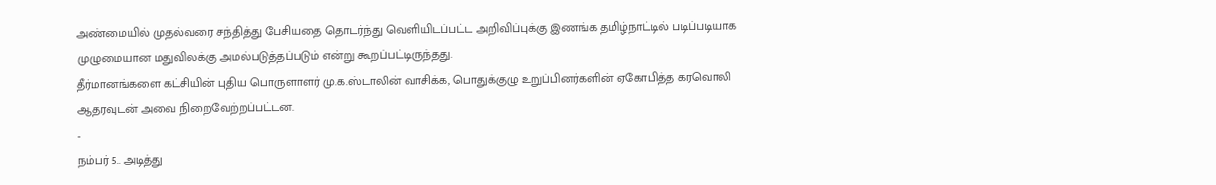அண்மையில் முதல்வரை சந்தித்து பேசியதை தொடர்ந்து வெளியிடப்பட்ட அறிவிப்புக்கு இணங்க தமிழ்நாட்டில் படிப்படியாக முழுமையான மதுவிலக்கு அமல்படுத்தப்படும் என்று கூறப்பட்டிருந்தது.
தீர்மானங்களை கட்சியின் புதிய பொருளாளர் மு.க.ஸ்டாலின் வாசிக்க, பொதுக்குழு உறுப்பினர்களின் ஏகோபித்த கரவொலி ஆதரவுடன் அவை நிறைவேற்றப்பட்டன.
-
நம்பர் 5.. அடித்து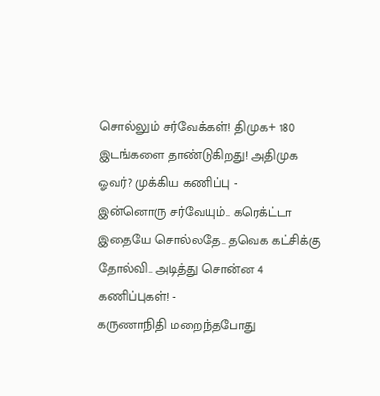சொல்லும் சர்வேக்கள்! திமுக+ 180 இடங்களை தாண்டுகிறது! அதிமுக ஓவர்? முக்கிய கணிப்பு -
இன்னொரு சர்வேயும்.. கரெக்ட்டா இதையே சொல்லதே.. தவெக கட்சிக்கு தோல்வி.. அடித்து சொன்ன 4 கணிப்புகள்! -
கருணாநிதி மறைந்தபோது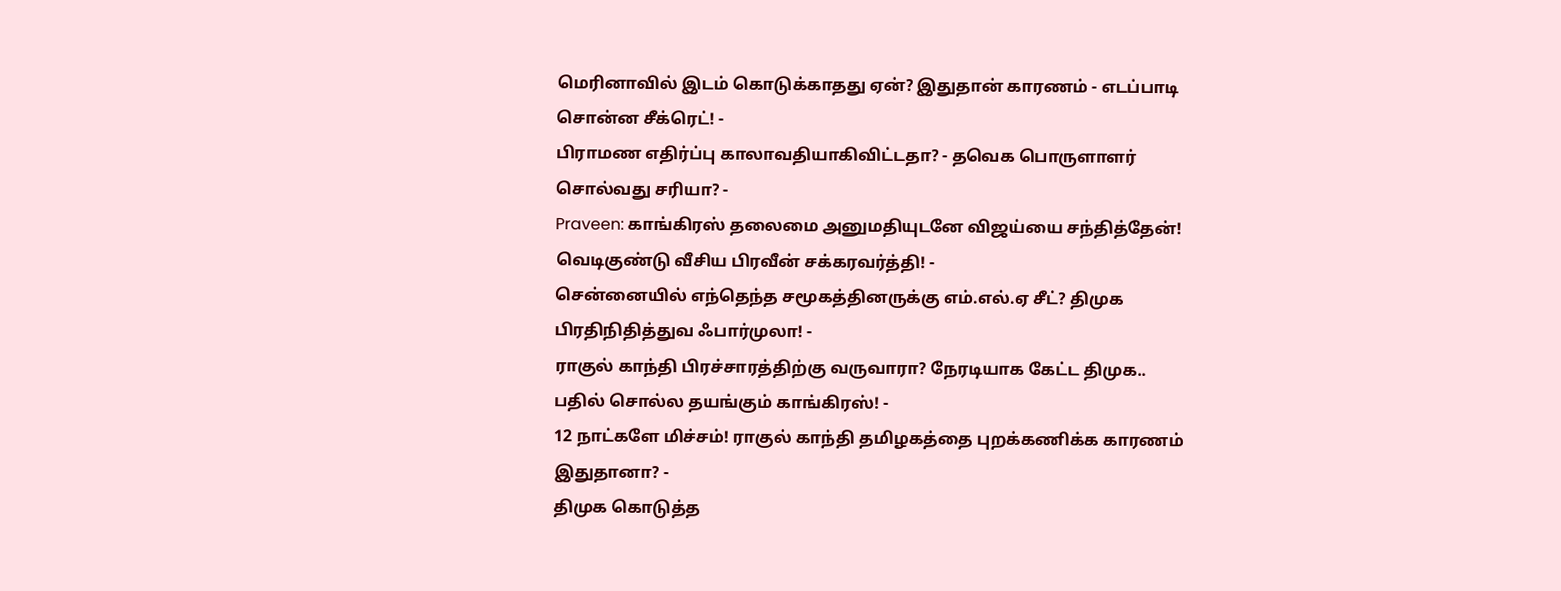மெரினாவில் இடம் கொடுக்காதது ஏன்? இதுதான் காரணம் - எடப்பாடி சொன்ன சீக்ரெட்! -
பிராமண எதிர்ப்பு காலாவதியாகிவிட்டதா? - தவெக பொருளாளர் சொல்வது சரியா? -
Praveen: காங்கிரஸ் தலைமை அனுமதியுடனே விஜய்யை சந்தித்தேன்! வெடிகுண்டு வீசிய பிரவீன் சக்கரவர்த்தி! -
சென்னையில் எந்தெந்த சமூகத்தினருக்கு எம்.எல்.ஏ சீட்? திமுக பிரதிநிதித்துவ ஃபார்முலா! -
ராகுல் காந்தி பிரச்சாரத்திற்கு வருவாரா? நேரடியாக கேட்ட திமுக.. பதில் சொல்ல தயங்கும் காங்கிரஸ்! -
12 நாட்களே மிச்சம்! ராகுல் காந்தி தமிழகத்தை புறக்கணிக்க காரணம் இதுதானா? -
திமுக கொடுத்த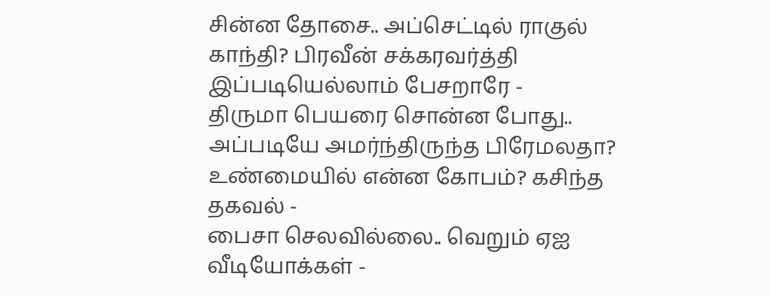சின்ன தோசை.. அப்செட்டில் ராகுல் காந்தி? பிரவீன் சக்கரவர்த்தி இப்படியெல்லாம் பேசறாரே -
திருமா பெயரை சொன்ன போது.. அப்படியே அமர்ந்திருந்த பிரேமலதா? உண்மையில் என்ன கோபம்? கசிந்த தகவல் -
பைசா செலவில்லை.. வெறும் ஏஐ வீடியோக்கள் -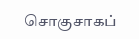சொகுசாகப்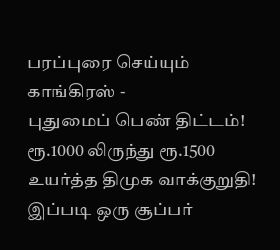பரப்புரை செய்யும் காங்கிரஸ் -
புதுமைப் பெண் திட்டம்! ரூ.1000 லிருந்து ரூ.1500 உயர்த்த திமுக வாக்குறுதி! இப்படி ஒரு சூப்பர்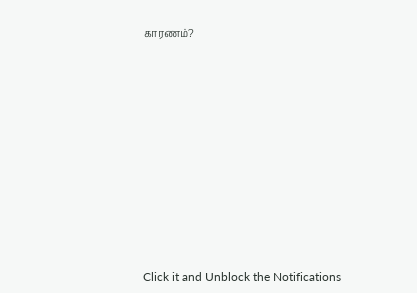காரணம்?












Click it and Unblock the Notifications